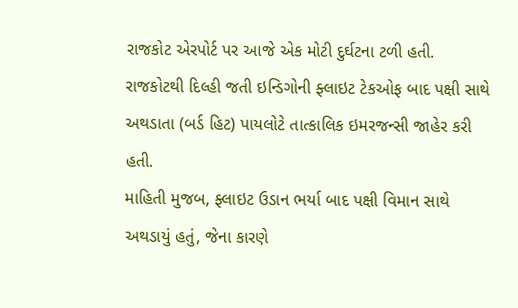રાજકોટ એરપોર્ટ પર આજે એક મોટી દુર્ઘટના ટળી હતી. રાજકોટથી દિલ્હી જતી ઇન્ડિગોની ફ્લાઇટ ટેકઓફ બાદ પક્ષી સાથે અથડાતા (બર્ડ હિટ) પાયલોટે તાત્કાલિક ઇમરજન્સી જાહેર કરી હતી.
માહિતી મુજબ, ફ્લાઇટ ઉડાન ભર્યા બાદ પક્ષી વિમાન સાથે અથડાયું હતું, જેના કારણે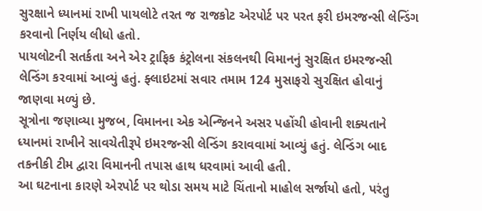સુરક્ષાને ધ્યાનમાં રાખી પાયલોટે તરત જ રાજકોટ એરપોર્ટ પર પરત ફરી ઇમરજન્સી લેન્ડિંગ કરવાનો નિર્ણય લીધો હતો.
પાયલોટની સતર્કતા અને એર ટ્રાફિક કંટ્રોલના સંકલનથી વિમાનનું સુરક્ષિત ઇમરજન્સી લેન્ડિંગ કરવામાં આવ્યું હતું. ફ્લાઇટમાં સવાર તમામ 124 મુસાફરો સુરક્ષિત હોવાનું જાણવા મળ્યું છે.
સૂત્રોના જણાવ્યા મુજબ, વિમાનના એક એન્જિનને અસર પહોંચી હોવાની શક્યતાને ધ્યાનમાં રાખીને સાવચેતીરૂપે ઇમરજન્સી લેન્ડિંગ કરાવવામાં આવ્યું હતું. લેન્ડિંગ બાદ તકનીકી ટીમ દ્વારા વિમાનની તપાસ હાથ ધરવામાં આવી હતી.
આ ઘટનાના કારણે એરપોર્ટ પર થોડા સમય માટે ચિંતાનો માહોલ સર્જાયો હતો, પરંતુ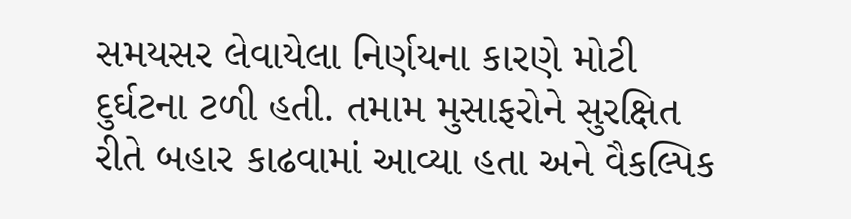સમયસર લેવાયેલા નિર્ણયના કારણે મોટી દુર્ઘટના ટળી હતી. તમામ મુસાફરોને સુરક્ષિત રીતે બહાર કાઢવામાં આવ્યા હતા અને વૈકલ્પિક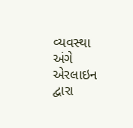વ્યવસ્થા અંગે એરલાઇન દ્વારા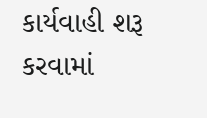કાર્યવાહી શરૂ કરવામાં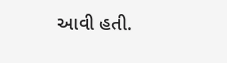આવી હતી.